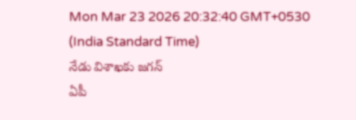Mon Mar 23 2026 20:32:40 GMT+0530 (India Standard Time)
నేడు విశాఖకు జగన్
ఏపీ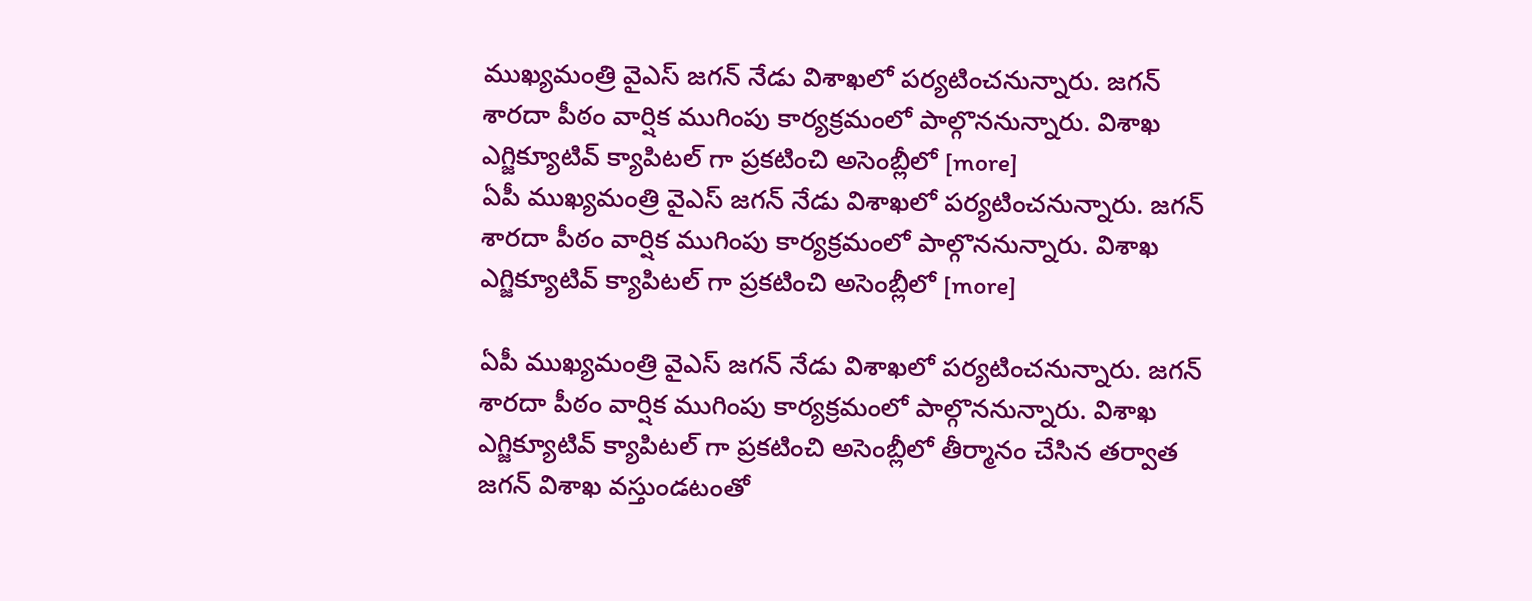ముఖ్యమంత్రి వైఎస్ జగన్ నేడు విశాఖలో పర్యటించనున్నారు. జగన్ శారదా పీఠం వార్షిక ముగింపు కార్యక్రమంలో పాల్గొననున్నారు. విశాఖ ఎగ్జిక్యూటివ్ క్యాపిటల్ గా ప్రకటించి అసెంబ్లీలో [more]
ఏపీ ముఖ్యమంత్రి వైఎస్ జగన్ నేడు విశాఖలో పర్యటించనున్నారు. జగన్ శారదా పీఠం వార్షిక ముగింపు కార్యక్రమంలో పాల్గొననున్నారు. విశాఖ ఎగ్జిక్యూటివ్ క్యాపిటల్ గా ప్రకటించి అసెంబ్లీలో [more]

ఏపీ ముఖ్యమంత్రి వైఎస్ జగన్ నేడు విశాఖలో పర్యటించనున్నారు. జగన్ శారదా పీఠం వార్షిక ముగింపు కార్యక్రమంలో పాల్గొననున్నారు. విశాఖ ఎగ్జిక్యూటివ్ క్యాపిటల్ గా ప్రకటించి అసెంబ్లీలో తీర్మానం చేసిన తర్వాత జగన్ విశాఖ వస్తుండటంతో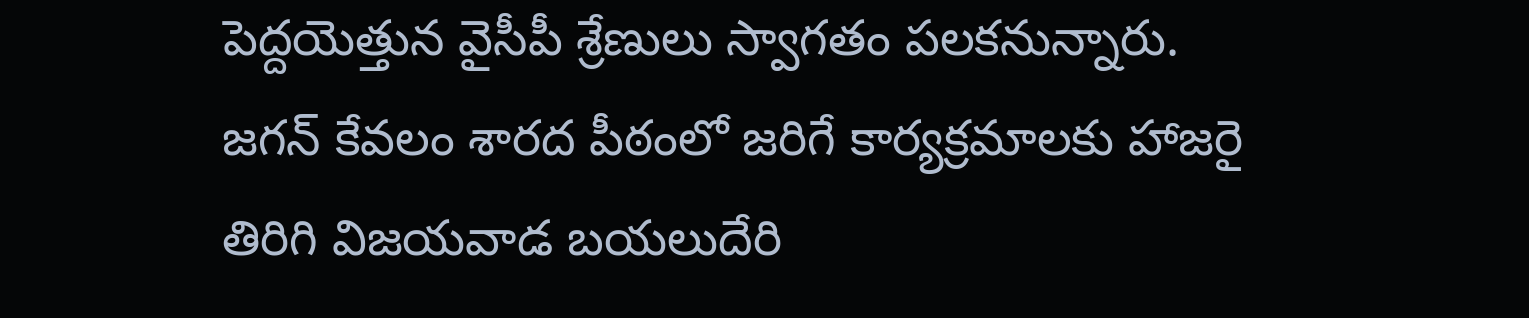పెద్దయెత్తున వైసీపీ శ్రేణులు స్వాగతం పలకనున్నారు. జగన్ కేవలం శారద పీఠంలో జరిగే కార్యక్రమాలకు హాజరై తిరిగి విజయవాడ బయలుదేరి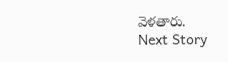వెళతారు.
Next Story